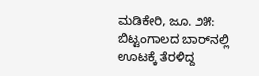ಮಡಿಕೇರಿ, ಜೂ. ೨೫: ಬಿಟ್ಟಂಗಾಲದ ಬಾರ್‌ನಲ್ಲಿ ಊಟಕ್ಕೆ ತೆರಳಿದ್ದ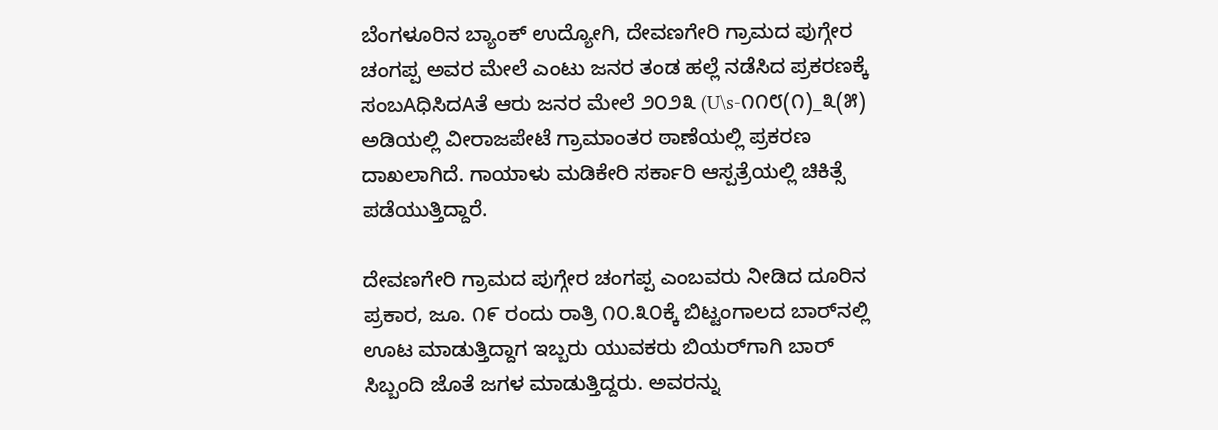ಬೆಂಗಳೂರಿನ ಬ್ಯಾಂಕ್ ಉದ್ಯೋಗಿ, ದೇವಣಗೇರಿ ಗ್ರಾಮದ ಪುಗ್ಗೇರ ಚಂಗಪ್ಪ ಅವರ ಮೇಲೆ ಎಂಟು ಜನರ ತಂಡ ಹಲ್ಲೆ ನಡೆಸಿದ ಪ್ರಕರಣಕ್ಕೆ ಸಂಬAಧಿಸಿದAತೆ ಆರು ಜನರ ಮೇಲೆ ೨೦೨೩ (U\s-೧೧೮(೧)_೩(೫) ಅಡಿಯಲ್ಲಿ ವೀರಾಜಪೇಟೆ ಗ್ರಾಮಾಂತರ ಠಾಣೆಯಲ್ಲಿ ಪ್ರಕರಣ ದಾಖಲಾಗಿದೆ. ಗಾಯಾಳು ಮಡಿಕೇರಿ ಸರ್ಕಾರಿ ಆಸ್ಪತ್ರೆಯಲ್ಲಿ ಚಿಕಿತ್ಸೆ ಪಡೆಯುತ್ತಿದ್ದಾರೆ.

ದೇವಣಗೇರಿ ಗ್ರಾಮದ ಪುಗ್ಗೇರ ಚಂಗಪ್ಪ ಎಂಬವರು ನೀಡಿದ ದೂರಿನ ಪ್ರಕಾರ, ಜೂ. ೧೯ ರಂದು ರಾತ್ರಿ ೧೦.೩೦ಕ್ಕೆ ಬಿಟ್ಟಂಗಾಲದ ಬಾರ್‌ನಲ್ಲಿ ಊಟ ಮಾಡುತ್ತಿದ್ದಾಗ ಇಬ್ಬರು ಯುವಕರು ಬಿಯರ್‌ಗಾಗಿ ಬಾರ್ ಸಿಬ್ಬಂದಿ ಜೊತೆ ಜಗಳ ಮಾಡುತ್ತಿದ್ದರು. ಅವರನ್ನು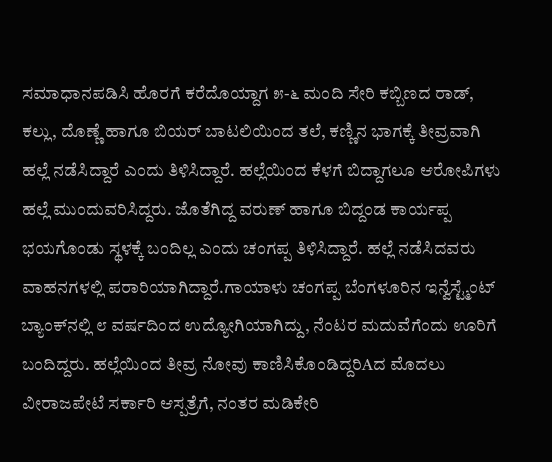ಸಮಾಧಾನಪಡಿಸಿ ಹೊರಗೆ ಕರೆದೊಯ್ದಾಗ ೫-೬ ಮಂದಿ ಸೇರಿ ಕಬ್ಬಿಣದ ರಾಡ್, ಕಲ್ಲು, ದೊಣ್ಣೆ ಹಾಗೂ ಬಿಯರ್ ಬಾಟಲಿಯಿಂದ ತಲೆ, ಕಣ್ಣಿನ ಭಾಗಕ್ಕೆ ತೀವ್ರವಾಗಿ ಹಲ್ಲೆ ನಡೆಸಿದ್ದಾರೆ ಎಂದು ತಿಳಿಸಿದ್ದಾರೆ. ಹಲ್ಲೆಯಿಂದ ಕೆಳಗೆ ಬಿದ್ದಾಗಲೂ ಆರೋಪಿಗಳು ಹಲ್ಲೆ ಮುಂದುವರಿಸಿದ್ದರು. ಜೊತೆಗಿದ್ದ ವರುಣ್ ಹಾಗೂ ಬಿದ್ದಂಡ ಕಾರ್ಯಪ್ಪ ಭಯಗೊಂಡು ಸ್ಥಳಕ್ಕೆ ಬಂದಿಲ್ಲ ಎಂದು ಚಂಗಪ್ಪ ತಿಳಿಸಿದ್ದಾರೆ. ಹಲ್ಲೆ ನಡೆಸಿದವರು ವಾಹನಗಳಲ್ಲಿ ಪರಾರಿಯಾಗಿದ್ದಾರೆ.ಗಾಯಾಳು ಚಂಗಪ್ಪ ಬೆಂಗಳೂರಿನ ಇನ್ವೆಸ್ಟ್ಮೆಂಟ್ ಬ್ಯಾಂಕ್‌ನಲ್ಲಿ ೮ ವರ್ಷದಿಂದ ಉದ್ಯೋಗಿಯಾಗಿದ್ದು, ನೆಂಟರ ಮದುವೆಗೆಂದು ಊರಿಗೆ ಬಂದಿದ್ದರು. ಹಲ್ಲೆಯಿಂದ ತೀವ್ರ ನೋವು ಕಾಣಿಸಿಕೊಂಡಿದ್ದರಿAದ ಮೊದಲು ವೀರಾಜಪೇಟೆ ಸರ್ಕಾರಿ ಆಸ್ಪತ್ರೆಗೆ, ನಂತರ ಮಡಿಕೇರಿ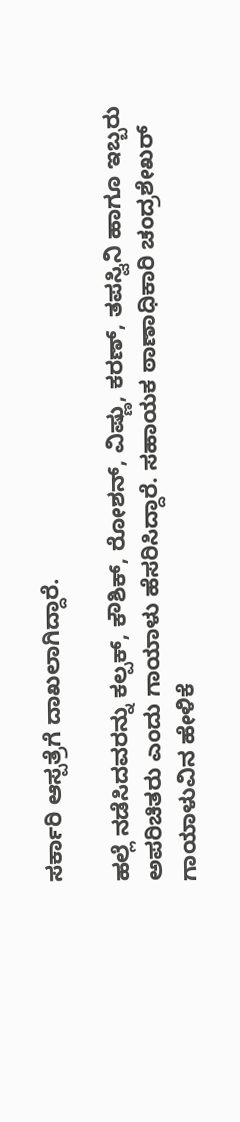ಸರ್ಕಾರಿ ಆಸ್ಪತ್ರೆಗೆ ದಾಖಲಾಗಿದ್ದಾರೆ.

ಹಲ್ಲೆ ನಡೆಸಿದವರನ್ನು ಕಲ್ಪಕ್, ಕೌಶಿಕ್, ರೋಶನ್, ವಿಷ್ಣು, ಕರಣ್, ತಪಸ್ವಿನಿ ಹಾಗೂ ಇಬ್ಬರು ಅಪರಿಚಿತರು ಎಂದು ಗಾಯಾಳು ಹೆಸರಿಸಿದ್ದಾರೆ. ಸಹಾಯಕ ಠಾಣಾಧಿಕಾರಿ ಚಂದ್ರಶೇಖರ್ ಗಾಯಾಳುವಿನ ಹೇಳಿಕೆ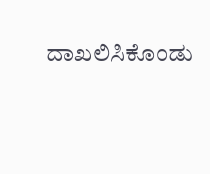ದಾಖಲಿಸಿಕೊಂಡು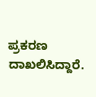ಪ್ರಕರಣ ದಾಖಲಿಸಿದ್ದಾರೆ.